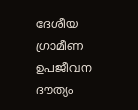ദേശീയ ഗ്രാമീണ ഉപജീവന ദൗത്യം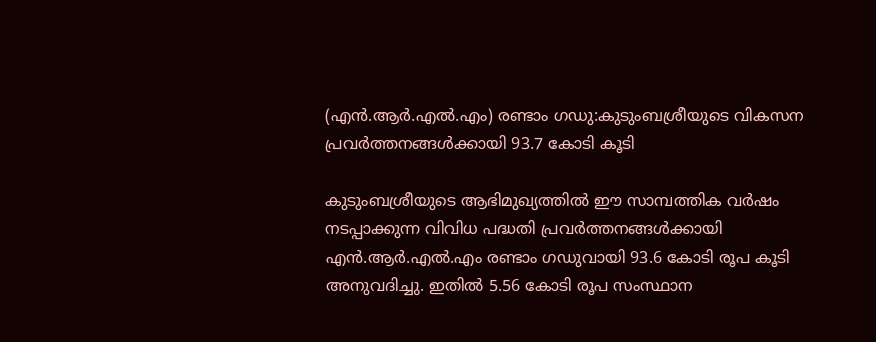(എന്‍.ആര്‍.എല്‍.എം) രണ്ടാം ഗഡു:കുടുംബശ്രീയുടെ വികസന പ്രവര്‍ത്തനങ്ങള്‍ക്കായി 93.7 കോടി കൂടി

കുടുംബശ്രീയുടെ ആഭിമുഖ്യത്തില്‍ ഈ സാമ്പത്തിക വര്‍ഷം നടപ്പാക്കുന്ന വിവിധ പദ്ധതി പ്രവര്‍ത്തനങ്ങള്‍ക്കായി എന്‍.ആര്‍.എല്‍.എം രണ്ടാം ഗഡുവായി 93.6 കോടി രൂപ കൂടി അനുവദിച്ചു. ഇതില്‍ 5.56 കോടി രൂപ സംസ്ഥാന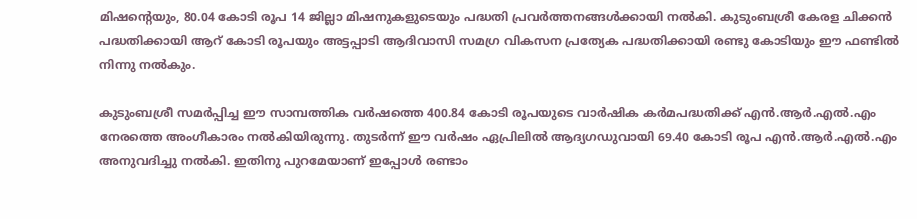മിഷന്‍റെയും, 80.04 കോടി രൂപ 14 ജില്ലാ മിഷനുകളുടെയും പദ്ധതി പ്രവര്‍ത്തനങ്ങള്‍ക്കായി നല്‍കി. കുടുംബശ്രീ കേരള ചിക്കന്‍ പദ്ധതിക്കായി ആറ് കോടി രൂപയും അട്ടപ്പാടി ആദിവാസി സമഗ്ര വികസന പ്രത്യേക പദ്ധതിക്കായി രണ്ടു കോടിയും ഈ ഫണ്ടില്‍ നിന്നു നല്‍കും.

കുടുംബശ്രീ സമര്‍പ്പിച്ച ഈ സാമ്പത്തിക വര്‍ഷത്തെ 400.84 കോടി രൂപയുടെ വാര്‍ഷിക കര്‍മപദ്ധതിക്ക് എന്‍.ആര്‍.എല്‍.എം നേരത്തെ അംഗീകാരം നല്‍കിയിരുന്നു. തുടര്‍ന്ന് ഈ വര്‍ഷം ഏപ്രിലില്‍ ആദ്യഗഡുവായി 69.40 കോടി രൂപ എന്‍.ആര്‍.എല്‍.എം അനുവദിച്ചു നല്‍കി. ഇതിനു പുറമേയാണ് ഇപ്പോള്‍ രണ്ടാം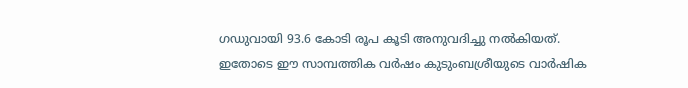ഗഡുവായി 93.6 കോടി രൂപ കൂടി അനുവദിച്ചു നല്‍കിയത്. ഇതോടെ ഈ സാമ്പത്തിക വര്‍ഷം കുടുംബശ്രീയുടെ വാര്‍ഷിക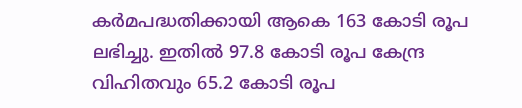കര്‍മപദ്ധതിക്കായി ആകെ 163 കോടി രൂപ ലഭിച്ചു. ഇതില്‍ 97.8 കോടി രൂപ കേന്ദ്ര വിഹിതവും 65.2 കോടി രൂപ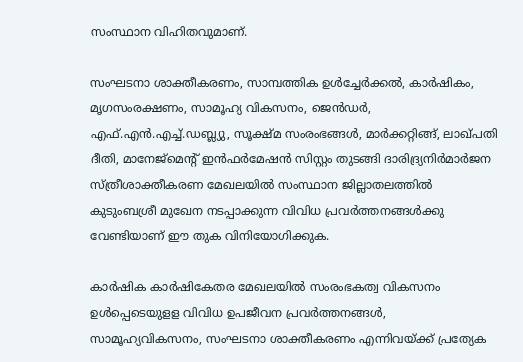സംസ്ഥാന വിഹിതവുമാണ്.

സംഘടനാ ശാക്തീകരണം, സാമ്പത്തിക ഉള്‍ച്ചേര്‍ക്കല്‍, കാര്‍ഷികം, മൃഗസംരക്ഷണം, സാമൂഹ്യ വികസനം, ജെന്‍ഡര്‍, എഫ്.എന്‍.എച്ച്.ഡബ്ല്യു, സൂക്ഷ്മ സംരംഭങ്ങള്‍, മാര്‍ക്കറ്റിങ്ങ്, ലാഖ്‍പതി ദീതി, മാനേജ്മെന്‍റ് ഇന്‍ഫര്‍മേഷന്‍ സിസ്റ്റം തുടങ്ങി ദാരിദ്ര്യനിര്‍മാര്‍ജന സ്ത്രീശാക്തീകരണ മേഖലയില്‍ സംസ്ഥാന ജില്ലാതലത്തില്‍ കുടുംബശ്രീ മുഖേന നടപ്പാക്കുന്ന വിവിധ പ്രവര്‍ത്തനങ്ങള്‍ക്കു വേണ്ടിയാണ് ഈ തുക വിനിയോഗിക്കുക.

കാര്‍ഷിക കാര്‍ഷികേതര മേഖലയില്‍ സംരംഭകത്വ വികസനം ഉള്‍പ്പെടെയുളള വിവിധ ഉപജീവന പ്രവര്‍ത്തനങ്ങള്‍, സാമൂഹ്യവികസനം, സംഘടനാ ശാക്തീകരണം എന്നിവയ്ക്ക് പ്രത്യേക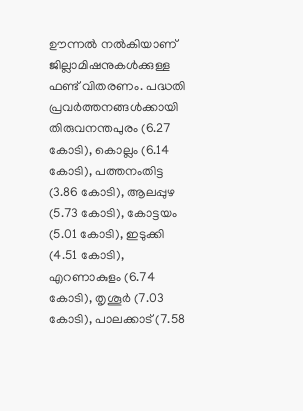ഊന്നല്‍ നല്‍കിയാണ് ജില്ലാമിഷനുകള്‍ക്കുള്ള ഫണ്ട് വിതരണം. പദ്ധതി പ്രവര്‍ത്തനങ്ങള്‍ക്കായി തിരുവനന്തപുരം (6.27 കോടി), കൊല്ലം (6.14 കോടി), പത്തനംതിട്ട (3.86 കോടി), ആലപ്പുഴ (5.73 കോടി), കോട്ടയം (5.01 കോടി), ഇടുക്കി (4.51 കോടി), എറണാകുളം (6.74 കോടി), തൃശൂര്‍ (7.03 കോടി), പാലക്കാട് (7.58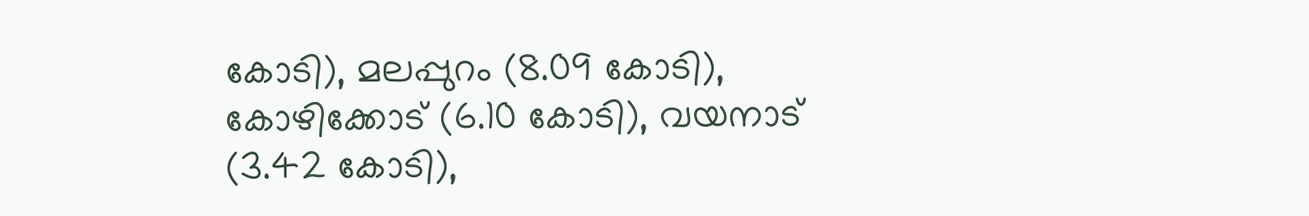കോടി), മലപ്പുറം (8.09 കോടി), കോഴിക്കോട് (6.10 കോടി), വയനാട് (3.42 കോടി),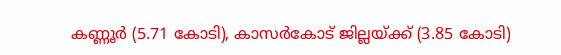കണ്ണൂര്‍ (5.71 കോടി), കാസര്‍കോട് ജില്ലയ്ക്ക് (3.85 കോടി)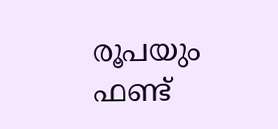രൂപയും ഫണ്ട്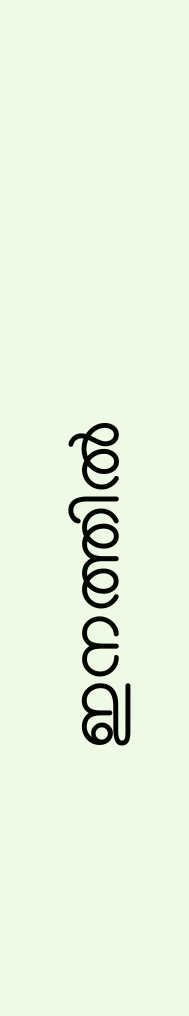ഇനത്തില്‍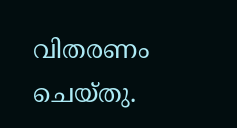വിതരണം ചെയ്തു.